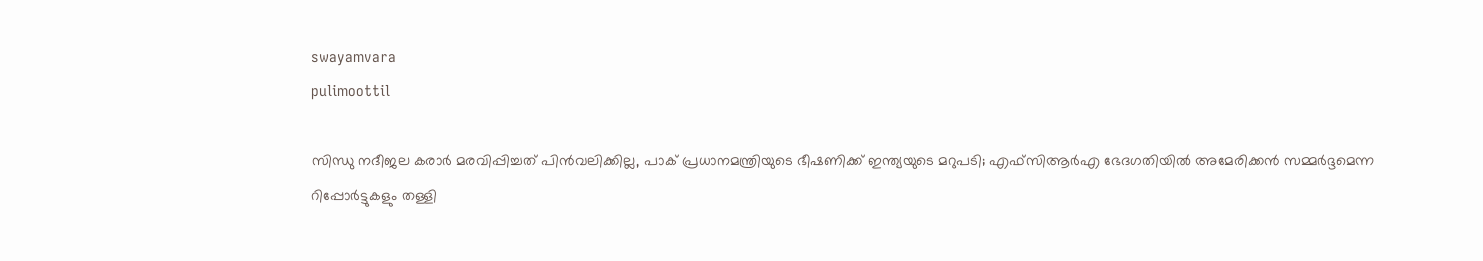swayamvara
pulimoottil

സിന്ധു നദീജല കരാർ മരവിപ്പിച്ചത് പിൻവലിക്കില്ല, പാക് പ്രധാനമന്ത്രിയുടെ ഭീഷണിക്ക് ഇന്ത്യയുടെ മറുപടി; എഫ്‍സിആർഎ ഭേദഗതിയിൽ അമേരിക്കൻ സമ്മർദ്ദമെന്ന റിപ്പോർട്ടുകളും തള്ളി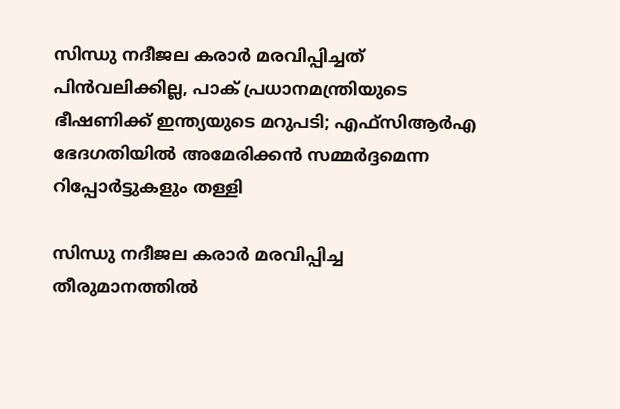സിന്ധു നദീജല കരാർ മരവിപ്പിച്ചത് പിൻവലിക്കില്ല, പാക് പ്രധാനമന്ത്രിയുടെ ഭീഷണിക്ക് ഇന്ത്യയുടെ മറുപടി; എഫ്‍സിആർഎ ഭേദഗതിയിൽ അമേരിക്കൻ സമ്മർദ്ദമെന്ന റിപ്പോർട്ടുകളും തള്ളി

സിന്ധു നദീജല കരാർ മരവിപ്പിച്ച തീരുമാനത്തിൽ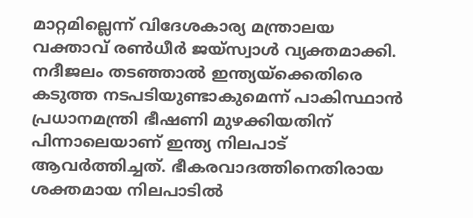മാറ്റമില്ലെന്ന് വിദേശകാര്യ മന്ത്രാലയ വക്താവ് രൺധീർ ജയ്സ്വാൾ വ്യക്തമാക്കി. നദീജലം തടഞ്ഞാൽ ഇന്ത്യയ്‌ക്കെതിരെ കടുത്ത നടപടിയുണ്ടാകുമെന്ന് പാകിസ്ഥാൻ പ്രധാനമന്ത്രി ഭീഷണി മുഴക്കിയതിന് പിന്നാലെയാണ് ഇന്ത്യ നിലപാട് ആവർത്തിച്ചത്. ഭീകരവാദത്തിനെതിരായ ശക്തമായ നിലപാടിൽ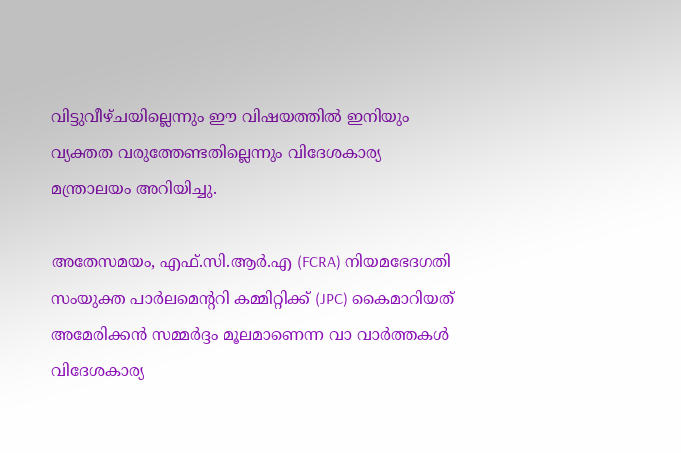വിട്ടുവീഴ്ചയില്ലെന്നും ഈ വിഷയത്തിൽ ഇനിയും വ്യക്തത വരുത്തേണ്ടതില്ലെന്നും വിദേശകാര്യ മന്ത്രാലയം അറിയിച്ചു.

അതേസമയം, എഫ്.സി.ആർ.എ (FCRA) നിയമഭേദഗതി സംയുക്ത പാർലമെന്ററി കമ്മിറ്റിക്ക് (JPC) കൈമാറിയത് അമേരിക്കൻ സമ്മർദ്ദം മൂലമാണെന്ന വാ വാർത്തകൾ വിദേശകാര്യ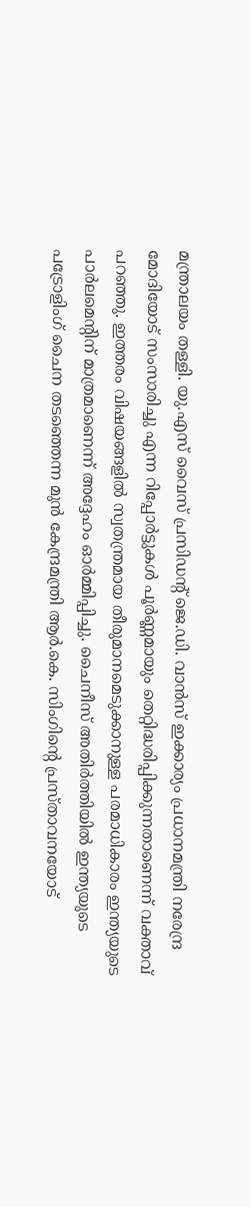മന്ത്രാലയം തള്ളി. യു.എസ് വൈസ് പ്രസിഡന്റ് ജെ.ഡി. വാൻസ് ഇക്കാര്യം പ്രധാനമന്ത്രി നരേന്ദ്ര മോദിയോട് സംസാരിച്ചു എന്ന റിപ്പോർട്ടുകൾ പൂർണ്ണമായും തെറ്റിദ്ധരിപ്പിക്കുന്നതാണെന്ന് വക്താവ് പറഞ്ഞു. ഇത്തരം വിഷയങ്ങളിൽ സ്വതന്ത്രമായ തീരുമാനമെടുക്കാനുള്ള പരമാധികാരം ഇന്ത്യയുടെ പാർലമെന്റിന് മാത്രമാണെന്ന് അദ്ദേഹം ഓർമ്മിപ്പിച്ചു. ചൈനീസ് അതിർത്തിയിൽ ഇന്ത്യയുടെ പട്രോളിംഗ് ചൈന തടഞ്ഞെന്ന മുൻ കേന്ദ്രമന്ത്രി ആർ.കെ. സിംഗിന്റെ പ്രസ്താവനയോട്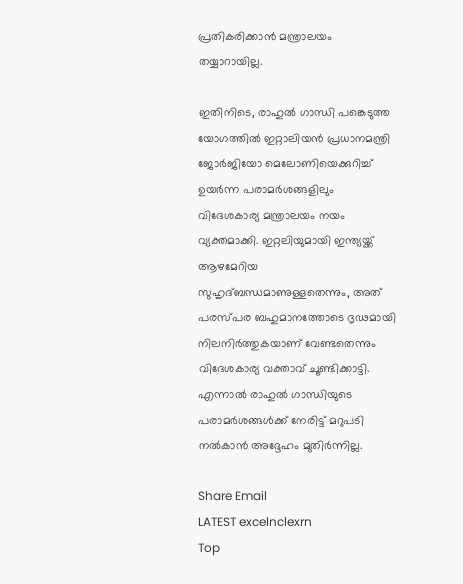പ്രതികരിക്കാൻ മന്ത്രാലയം തയ്യാറായില്ല.

ഇതിനിടെ, രാഹുൽ ഗാന്ധി പങ്കെടുത്ത യോഗത്തിൽ ഇറ്റാലിയൻ പ്രധാനമന്ത്രി ജോർജിയോ മെലോണിയെക്കുറിച്ച് ഉയർന്ന പരാമർശങ്ങളിലും വിദേശകാര്യ മന്ത്രാലയം നയം വ്യക്തമാക്കി. ഇറ്റലിയുമായി ഇന്ത്യയ്ക്ക് ആഴമേറിയ സുഹൃദ്ബന്ധമാണുള്ളതെന്നും, അത് പരസ്പര ബഹുമാനത്തോടെ ദൃഢമായി നിലനിർത്തുകയാണ് വേണ്ടതെന്നും വിദേശകാര്യ വക്താവ് ചൂണ്ടിക്കാട്ടി. എന്നാൽ രാഹുൽ ഗാന്ധിയുടെ പരാമർശങ്ങൾക്ക് നേരിട്ട് മറുപടി നൽകാൻ അദ്ദേഹം മുതിർന്നില്ല.

Share Email
LATEST excelnclexrn
Top